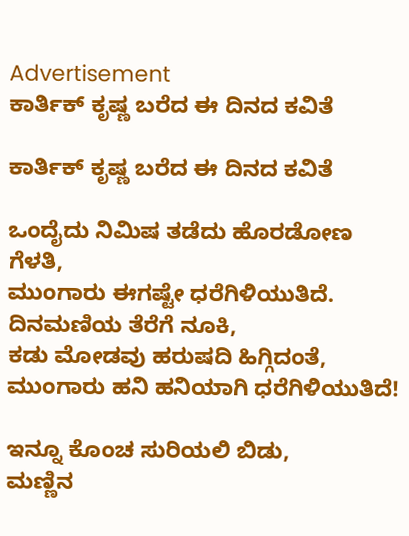Advertisement
ಕಾರ್ತಿಕ್ ಕೃಷ್ಣ ಬರೆದ ಈ ದಿನದ ಕವಿತೆ

ಕಾರ್ತಿಕ್ ಕೃಷ್ಣ ಬರೆದ ಈ ದಿನದ ಕವಿತೆ

ಒಂದೈದು ನಿಮಿಷ ತಡೆದು ಹೊರಡೋಣ ಗೆಳತಿ,
ಮುಂಗಾರು ಈಗಷ್ಟೇ ಧರೆಗಿಳಿಯುತಿದೆ.
ದಿನಮಣಿಯ ತೆರೆಗೆ ನೂಕಿ,
ಕಡು ಮೋಡವು ಹರುಷದಿ ಹಿಗ್ಗಿದಂತೆ,
ಮುಂಗಾರು ಹನಿ ಹನಿಯಾಗಿ ಧರೆಗಿಳಿಯುತಿದೆ!

ಇನ್ನೂ ಕೊಂಚ ಸುರಿಯಲಿ ಬಿಡು,
ಮಣ್ಣಿನ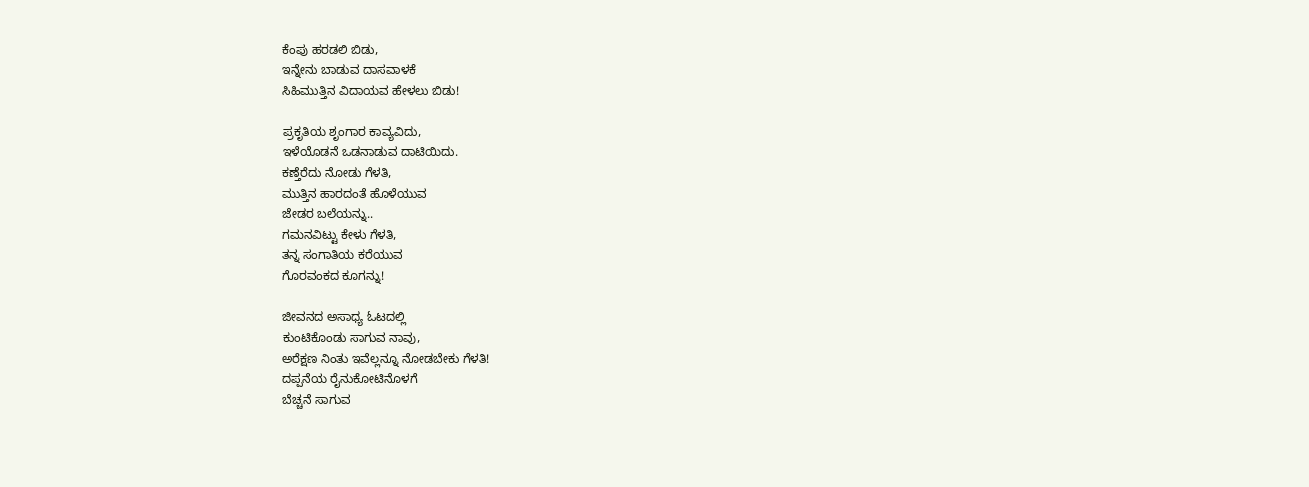ಕೆಂಪು ಹರಡಲಿ ಬಿಡು,
ಇನ್ನೇನು ಬಾಡುವ ದಾಸವಾಳಕೆ
ಸಿಹಿಮುತ್ತಿನ ವಿದಾಯವ ಹೇಳಲು ಬಿಡು!

ಪ್ರಕೃತಿಯ ಶೃಂಗಾರ ಕಾವ್ಯವಿದು,
ಇಳೆಯೊಡನೆ ಒಡನಾಡುವ ದಾಟಿಯಿದು.
ಕಣ್ತೆರೆದು ನೋಡು ಗೆಳತಿ,
ಮುತ್ತಿನ ಹಾರದಂತೆ ಹೊಳೆಯುವ
ಜೇಡರ ಬಲೆಯನ್ನು..
ಗಮನವಿಟ್ಟು ಕೇಳು ಗೆಳತಿ,
ತನ್ನ ಸಂಗಾತಿಯ ಕರೆಯುವ
ಗೊರವಂಕದ ಕೂಗನ್ನು!

ಜೀವನದ ಅಸಾಧ್ಯ ಓಟದಲ್ಲಿ
ಕುಂಟಿಕೊಂಡು ಸಾಗುವ ನಾವು,
ಅರೆಕ್ಷಣ ನಿಂತು ಇವೆಲ್ಲನ್ನೂ ನೋಡಬೇಕು ಗೆಳತಿ!
ದಪ್ಪನೆಯ ರೈನುಕೋಟಿನೊಳಗೆ
ಬೆಚ್ಚನೆ ಸಾಗುವ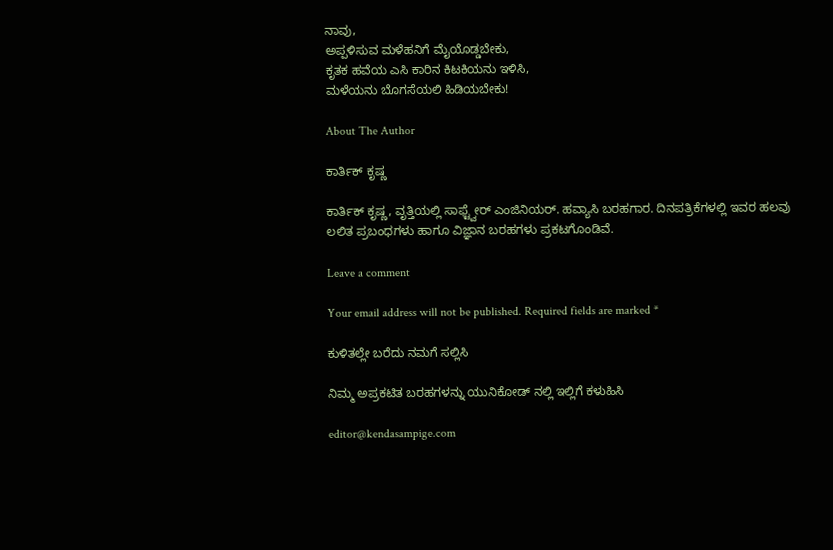ನಾವು,
ಅಪ್ಪಳಿಸುವ ಮಳೆಹನಿಗೆ ಮೈಯೊಡ್ಡಬೇಕು,
ಕೃತಕ ಹವೆಯ ಎಸಿ ಕಾರಿನ ಕಿಟಕಿಯನು ಇಳಿಸಿ,
ಮಳೆಯನು ಬೊಗಸೆಯಲಿ ಹಿಡಿಯಬೇಕು!

About The Author

ಕಾರ್ತಿಕ್ ಕೃಷ್ಣ

ಕಾರ್ತಿಕ್ ಕೃಷ್ಣ, ವೃತ್ತಿಯಲ್ಲಿ ಸಾಫ್ಟ್ವೇರ್ ಎಂಜಿನಿಯರ್. ಹವ್ಯಾಸಿ ಬರಹಗಾರ. ದಿನಪತ್ರಿಕೆಗಳಲ್ಲಿ ಇವರ ಹಲವು ಲಲಿತ ಪ್ರಬಂಧಗಳು ಹಾಗೂ ವಿಜ್ಞಾನ ಬರಹಗಳು ಪ್ರಕಟಗೊಂಡಿವೆ.

Leave a comment

Your email address will not be published. Required fields are marked *

ಕುಳಿತಲ್ಲೇ ಬರೆದು ನಮಗೆ ಸಲ್ಲಿಸಿ

ನಿಮ್ಮ ಅಪ್ರಕಟಿತ ಬರಹಗಳನ್ನು ಯುನಿಕೋಡ್ ನಲ್ಲಿ ಇಲ್ಲಿಗೆ ಕಳುಹಿಸಿ

editor@kendasampige.com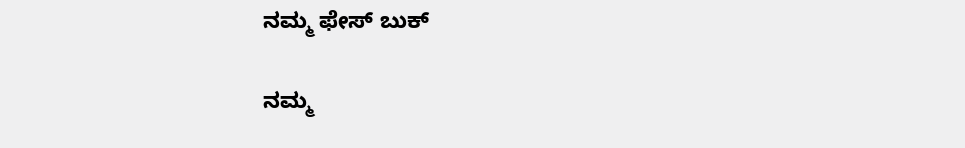ನಮ್ಮ ಫೇಸ್ ಬುಕ್

ನಮ್ಮ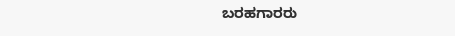ಬರಹಗಾರರು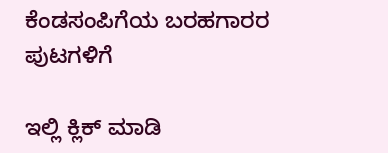ಕೆಂಡಸಂಪಿಗೆಯ ಬರಹಗಾರರ ಪುಟಗಳಿಗೆ

ಇಲ್ಲಿ ಕ್ಲಿಕ್ ಮಾಡಿ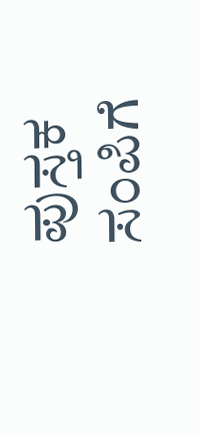ಪುಸ್ತಕ ಸಂಪಿಗೆ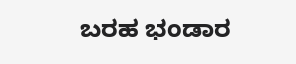ಬರಹ ಭಂಡಾರ